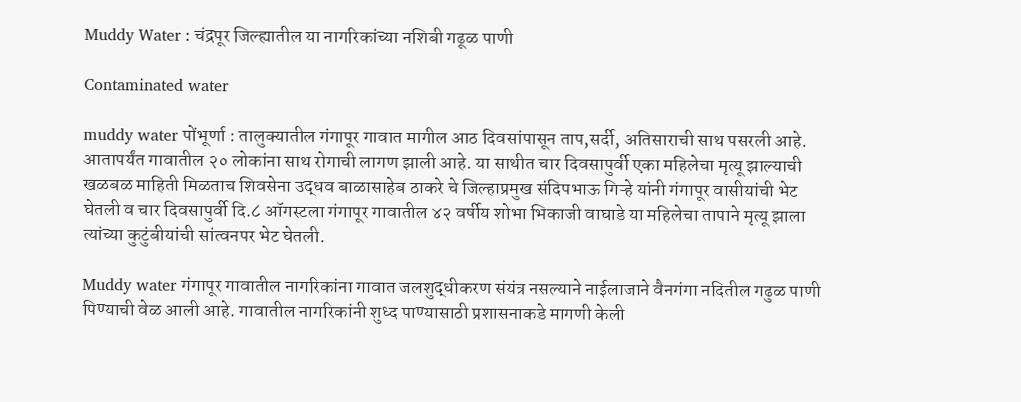Muddy Water : चंद्रपूर जिल्ह्यातील या नागरिकांच्या नशिबी गढूळ पाणी

Contaminated water

muddy water पोंभूर्णा : तालुक्यातील गंगापूर गावात मागील आठ दिवसांपासून ताप,सर्दी, अतिसाराची साथ पसरली आहे. आतापर्यंत गावातील २० लोकांना साथ रोगाची लागण झाली आहे. या साथीत चार दिवसापुर्वी एका महिलेचा मृत्यू झाल्याची खळबळ माहिती मिळताच शिवसेना उद्धव बाळासाहेब ठाकरे चे जिल्हाप्रमुख संदिपभाऊ गिऱ्हे यांनी गंगापूर वासीयांची भेट घेतली व चार दिवसापुर्वी दि.८ ऑगस्टला गंगापूर गावातील ४२ वर्षीय शोभा भिकाजी वाघाडे या महिलेचा तापाने मृत्यू झाला त्यांच्या कुटुंबीयांची सांत्वनपर भेट घेतली.

Muddy water गंगापूर गावातील नागरिकांना गावात जलशुद्धीकरण संयंत्र नसल्याने नाईलाजाने वैनगंगा नदितील गढुळ पाणी पिण्याची वेळ आली आहे. गावातील नागरिकांनी शुध्द पाण्यासाठी प्रशासनाकडे मागणी केली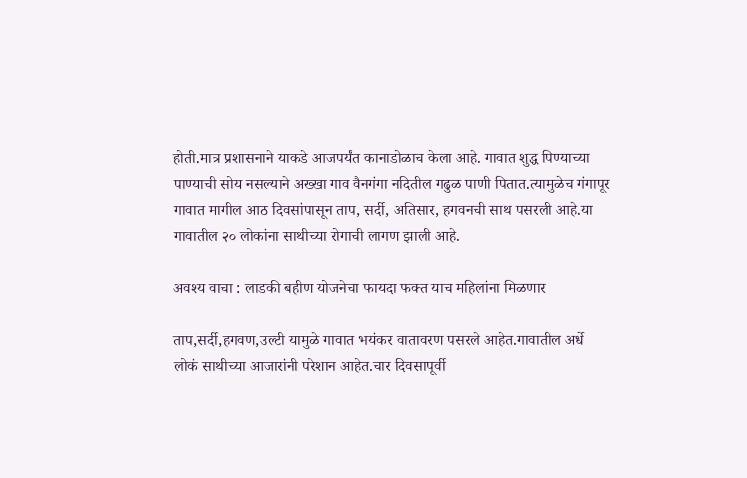होती.मात्र प्रशासनाने याकडे आजपर्यंत कानाडोळाच केला आहे. गावात शुद्ध पिण्याच्या पाण्याची सोय नसल्याने अख्खा गाव वैनगंगा नदितील गढुळ पाणी पितात.त्यामुळेच गंगापूर गावात मागील आठ दिवसांपासून ताप, सर्दी, अतिसार, हगवनची साथ पसरली आहे.या गावातील २० लोकांना साथीच्या रोगाची लागण झाली आहे.

अवश्य वाचा : लाडकी बहीण योजनेचा फायदा फक्त याच महिलांना मिळणार

ताप,सर्दी,हगवण,उल्टी यामुळे गावात भयंकर वातावरण पसरले आहेत.गावातील अर्धे लोकं साथीच्या आजारांनी परेशान आहेत.चार दिवसापूर्वी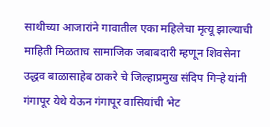साथीच्या आजारांने गावातील एका महिलेचा मृत्यू झाल्याची माहिती मिळताच सामाजिक जबाबदारी म्हणून शिवसेना उद्धव बाळासाहेब ठाकरे चे जिल्हाप्रमुख संदिप गिऱ्हे यांनी गंगापूर येथे येऊन गंगापूर वासियांची भेट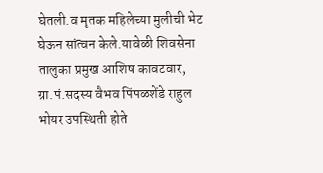घेतली.व मृतक महिलेच्या मुलीची भेट घेऊन सांत्वन केले.यावेळी शिवसेना तालुका प्रमुख आशिष कावटवार, ग्रा.पं.सदस्य वैभव पिंपळशेंडे राहुल भोयर उपस्थिती होते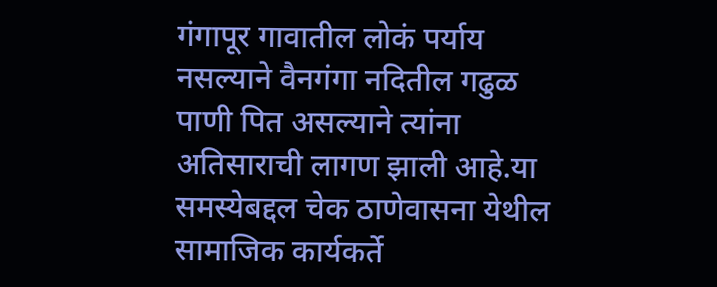गंगापूर गावातील लोकं पर्याय नसल्याने वैनगंगा नदितील गढुळ पाणी पित असल्याने त्यांना अतिसाराची लागण झाली आहे.या समस्येबद्दल चेक ठाणेवासना येथील सामाजिक कार्यकर्ते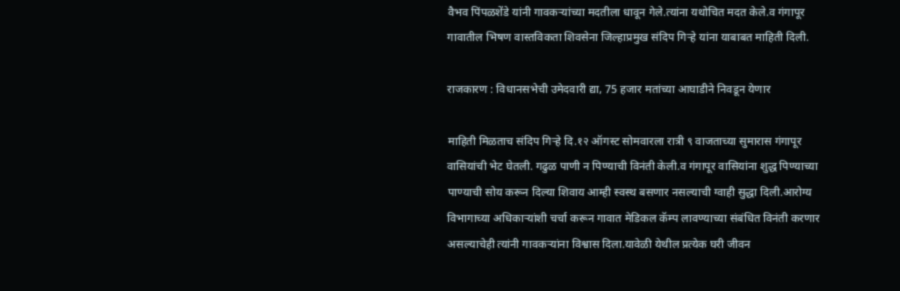वैभव पिंपळशेंडे यांनी गावकऱ्यांच्या मदतीला धावून गेले.त्यांना यथोचित मदत केले.व गंगापूर गावातील भिषण वास्तविकता शिवसेना जिल्हाप्रमुख संदिप गिऱ्हे यांना याबाबत माहिती दिली.

राजकारण : विधानसभेची उमेदवारी द्या, 75 हजार मतांच्या आघाडीने निवडून येणार

माहिती मिळताच संदिप गिऱ्हे दि.१२ ऑगस्ट सोमवारला रात्री ९ वाजताच्या सुमारास गंगापूर वासियांची भेट घेतली. गढुळ पाणी न पिण्याची विनंती केली.व गंगापूर वासियांना शुद्ध पिण्याच्या पाण्याची सोय करून दिल्या शिवाय आम्ही स्वस्थ बसणार नसल्याची ग्वाही सुद्धा दिली.आरोग्य विभागाच्या अधिकाऱ्यांशी चर्चा करून गावात मेडिकल कॅम्प लावण्याच्या संबंधित विनंती करणार असल्याचेही त्यांनी गावकऱ्यांना विश्वास दिला.यावेळी येथील प्रत्येक घरी जीवन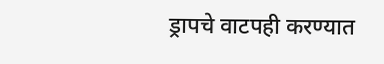ड्रापचे वाटपही करण्यात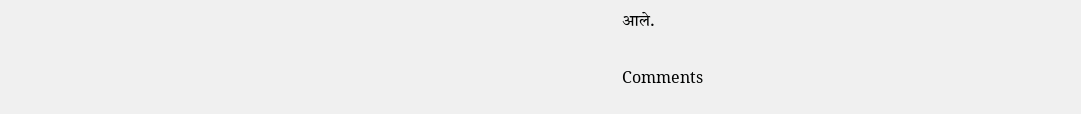आले.

Comments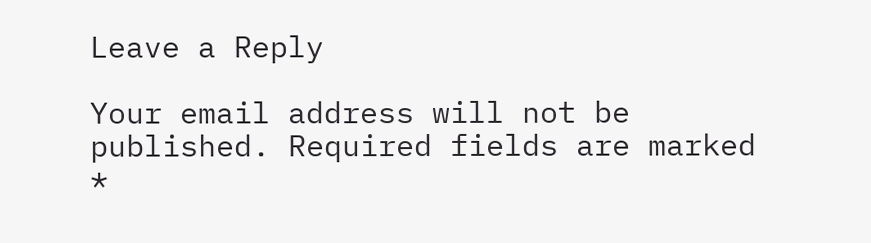Leave a Reply

Your email address will not be published. Required fields are marked *